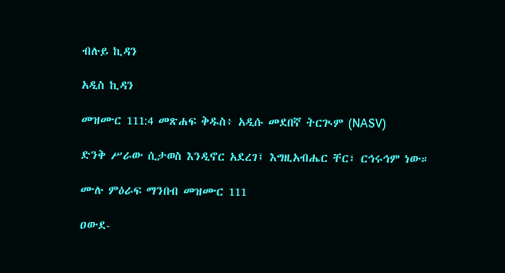ብሉይ ኪዳን

አዲስ ኪዳን

መዝሙር 111:4 መጽሐፍ ቅዱስ፥ አዲሱ መደበኛ ትርጒም (NASV)

ድንቅ ሥራው ሲታወስ እንዲኖር አደረገ፤ እግዚአብሔር ቸር፣ ርኅሩኅም ነው።

ሙሉ ምዕራፍ ማንበብ መዝሙር 111

ዐውደ-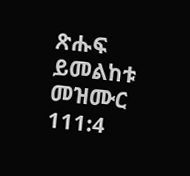ጽሑፍ ይመልከቱ መዝሙር 111:4